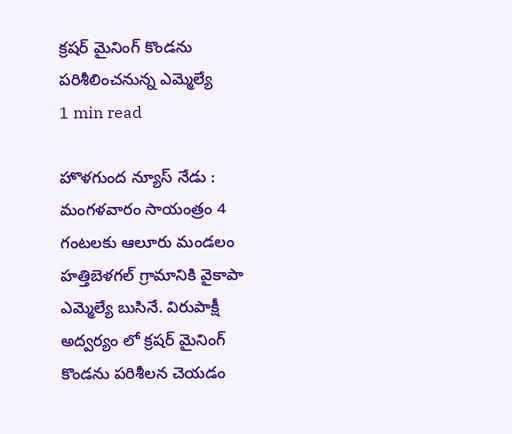క్రషర్ మైనింగ్ కొండను పరిశీలించనున్న ఎమ్మెల్యే
1 min read

హొళగుంద న్యూస్ నేడు : మంగళవారం సాయంత్రం 4 గంటలకు ఆలూరు మండలం హత్తిబెళగల్ గ్రామానికి వైకాపా ఎమ్మెల్యే బుసినే. విరుపాక్షీ అద్వర్యం లో క్రషర్ మైనింగ్ కొండను పరిశీలన చెయడం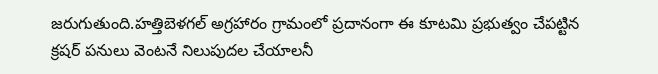జరుగుతుంది.హత్తిబెళగల్ అగ్రహారం గ్రామంలో ప్రదానంగా ఈ కూటమి ప్రభుత్వం చేపట్టిన క్రషర్ పనులు వెంటనే నిలుపుదల చేయాలనీ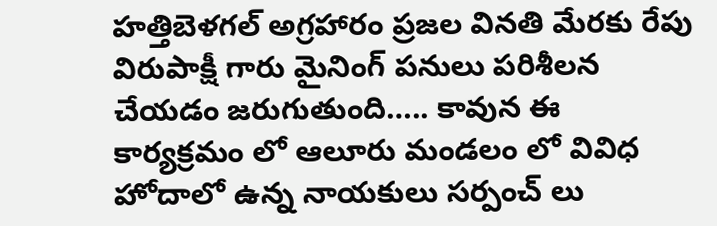హత్తిబెళగల్ అగ్రహారం ప్రజల వినతి మేరకు రేపు విరుపాక్షీ గారు మైనింగ్ పనులు పరిశీలన చేయడం జరుగుతుంది….. కావున ఈ కార్యక్రమం లో ఆలూరు మండలం లో వివిధ హోదాలో ఉన్న నాయకులు సర్పంచ్ లు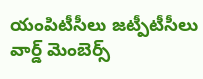యంపిటీసీలు జట్పీటీసీలు వార్డ్ మెంబెర్స్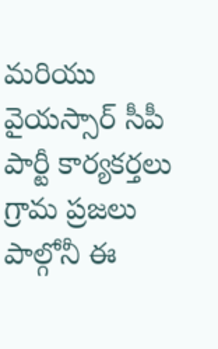మరియు వైయస్సార్ సీపీ పార్టీ కార్యకర్తలు గ్రామ ప్రజలు పాల్గోనీ ఈ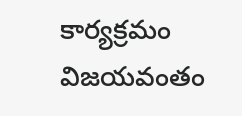కార్యక్రమం విజయవంతం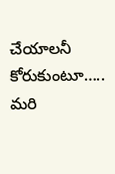చేయాలనీ కోరుకుంటూ….. మరి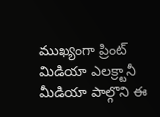ముఖ్యంగా ప్రింట్ మిడియా ఎలక్ర్టానీ మీడియా పాల్గొని ఈ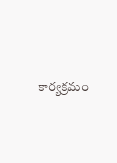కార్యక్రమం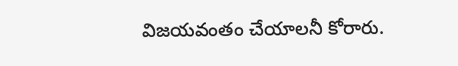విజయవంతం చేయాలనీ కోరారు.